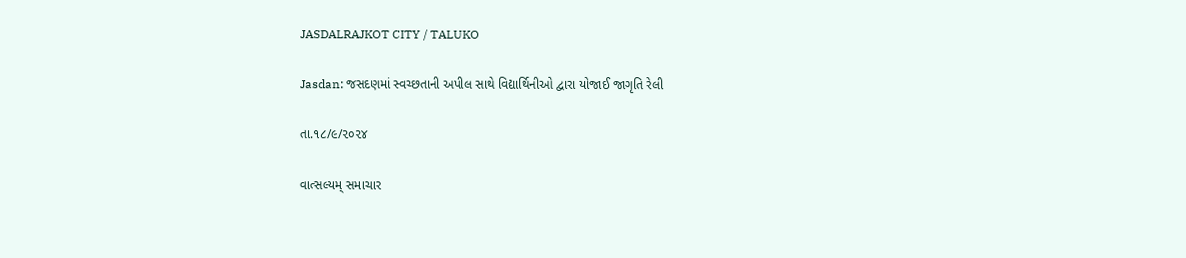JASDALRAJKOT CITY / TALUKO

Jasdan: જસદણમાં સ્વચ્છતાની અપીલ સાથે વિદ્યાર્થિનીઓ દ્વારા યોજાઈ જાગૃતિ રેલી

તા.૧૮/૯/૨૦૨૪

વાત્સલ્યમ્ સમાચાર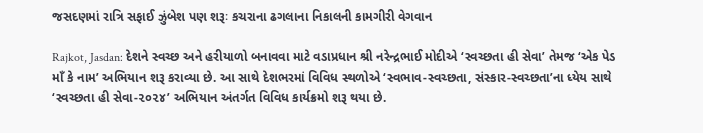જસદણમાં રાત્રિ સફાઈ ઝુંબેશ પણ શરૂઃ કચરાના ઢગલાના નિકાલની કામગીરી વેગવાન

Rajkot, Jasdan: દેશને સ્વચ્છ અને હરીયાળો બનાવવા માટે વડાપ્રધાન શ્રી નરેન્દ્રભાઈ મોદીએ ‘સ્વચ્છતા હી સેવા’ તેમજ ‘એક પેડ માઁ કે નામ’ અભિયાન શરૂ કરાવ્યા છે. આ સાથે દેશભરમાં વિવિધ સ્થળોએ ‘સ્વભાવ-સ્વચ્છતા, સંસ્કાર-સ્વચ્છતા’ના ધ્યેય સાથે ‘સ્વચ્છતા હી સેવા-૨૦૨૪’ અભિયાન અંતર્ગત વિવિધ કાર્યક્રમો શરૂ થયા છે.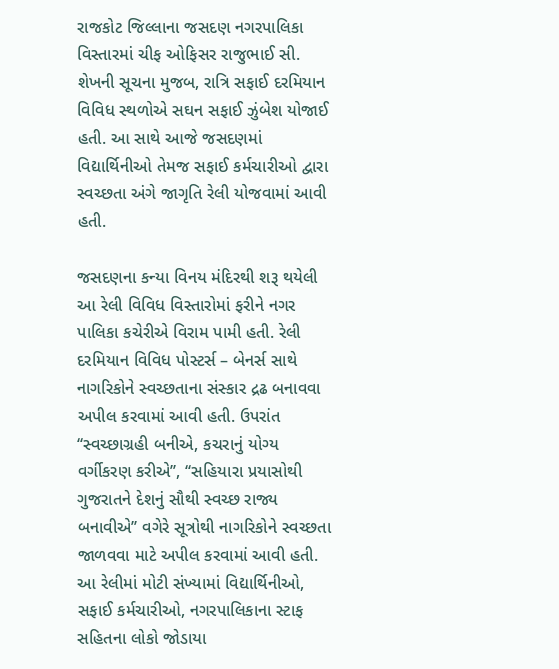રાજકોટ જિલ્લાના જસદણ નગરપાલિકા વિસ્તારમાં ચીફ ઓફિસર રાજુભાઈ સી. શેખની સૂચના મુજબ, રાત્રિ સફાઈ દરમિયાન વિવિધ સ્થળોએ સઘન સફાઈ ઝુંબેશ યોજાઈ હતી. આ સાથે આજે જસદણમાં વિદ્યાર્થિનીઓ તેમજ સફાઈ કર્મચારીઓ દ્વારા સ્વચ્છતા અંગે જાગૃતિ રેલી યોજવામાં આવી હતી.

જસદણના કન્યા વિનય મંદિરથી શરૂ થયેલી આ રેલી વિવિધ વિસ્તારોમાં ફરીને નગર પાલિકા કચેરીએ વિરામ પામી હતી. રેલી દરમિયાન વિવિધ પોસ્ટર્સ – બેનર્સ સાથે નાગરિકોને સ્વચ્છતાના સંસ્કાર દ્રઢ બનાવવા અપીલ કરવામાં આવી હતી. ઉપરાંત ‘‘સ્વચ્છાગ્રહી બનીએ, કચરાનું યોગ્ય વર્ગીકરણ કરીએ’’, ‘‘સહિયારા પ્રયાસોથી ગુજરાતને દેશનું સૌથી સ્વચ્છ રાજ્ય બનાવીએ’’ વગેરે સૂત્રોથી નાગરિકોને સ્વચ્છતા જાળવવા માટે અપીલ કરવામાં આવી હતી. આ રેલીમાં મોટી સંખ્યામાં વિદ્યાર્થિનીઓ, સફાઈ કર્મચારીઓ, નગરપાલિકાના સ્ટાફ સહિતના લોકો જોડાયા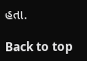હતા.

Back to top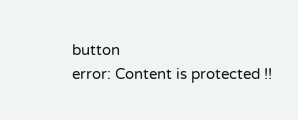button
error: Content is protected !!